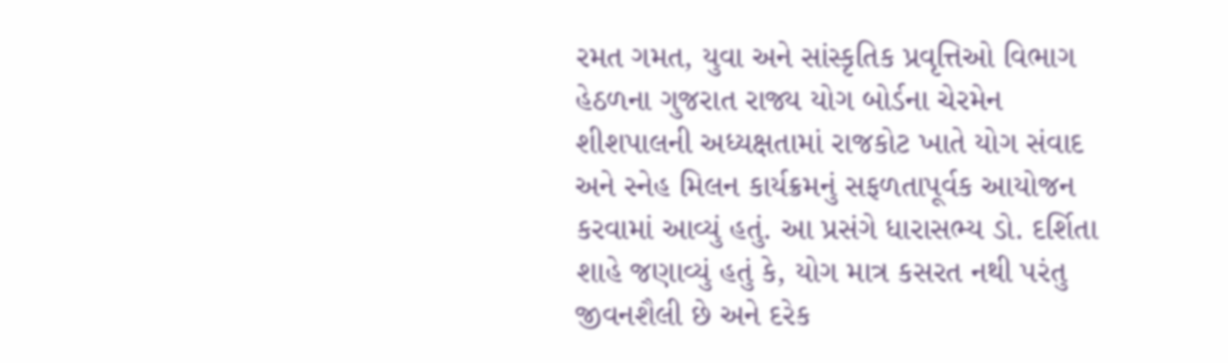રમત ગમત, યુવા અને સાંસ્કૃતિક પ્રવૃત્તિઓ વિભાગ હેઠળના ગુજરાત રાજ્ય યોગ બોર્ડના ચેરમેન શીશપાલની અધ્યક્ષતામાં રાજકોટ ખાતે યોગ સંવાદ અને સ્નેહ મિલન કાર્યક્રમનું સફળતાપૂર્વક આયોજન કરવામાં આવ્યું હતું. આ પ્રસંગે ધારાસભ્ય ડો. દર્શિતા શાહે જણાવ્યું હતું કે, યોગ માત્ર કસરત નથી પરંતુ જીવનશૈલી છે અને દરેક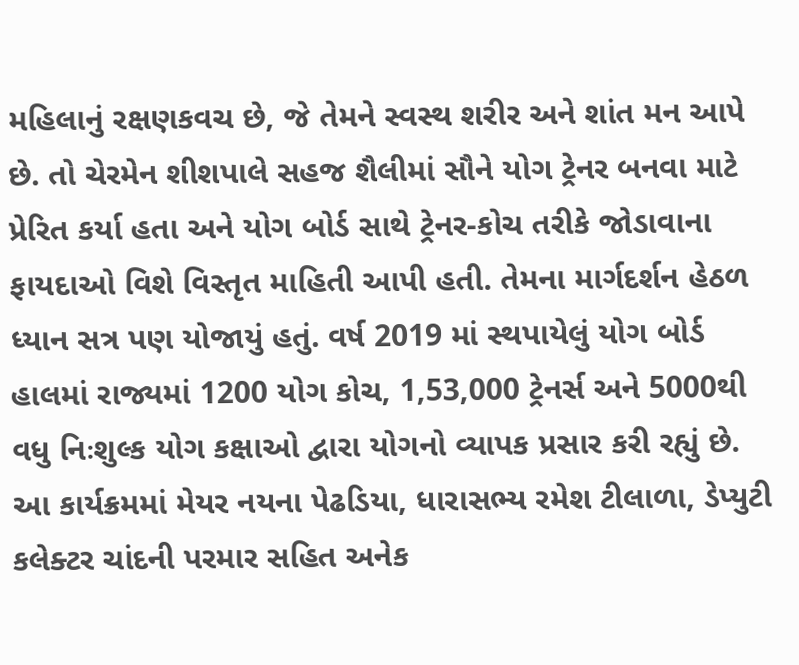મહિલાનું રક્ષણકવચ છે, જે તેમને સ્વસ્થ શરીર અને શાંત મન આપે છે. તો ચેરમેન શીશપાલે સહજ શૈલીમાં સૌને યોગ ટ્રેનર બનવા માટે પ્રેરિત કર્યા હતા અને યોગ બોર્ડ સાથે ટ્રેનર-કોચ તરીકે જોડાવાના ફાયદાઓ વિશે વિસ્તૃત માહિતી આપી હતી. તેમના માર્ગદર્શન હેઠળ ધ્યાન સત્ર પણ યોજાયું હતું. વર્ષ 2019 માં સ્થપાયેલું યોગ બોર્ડ હાલમાં રાજ્યમાં 1200 યોગ કોચ, 1,53,000 ટ્રેનર્સ અને 5000થી વધુ નિઃશુલ્ક યોગ કક્ષાઓ દ્વારા યોગનો વ્યાપક પ્રસાર કરી રહ્યું છે. આ કાર્યક્રમમાં મેયર નયના પેઢડિયા, ધારાસભ્ય રમેશ ટીલાળા, ડેપ્યુટી કલેક્ટર ચાંદની પરમાર સહિત અનેક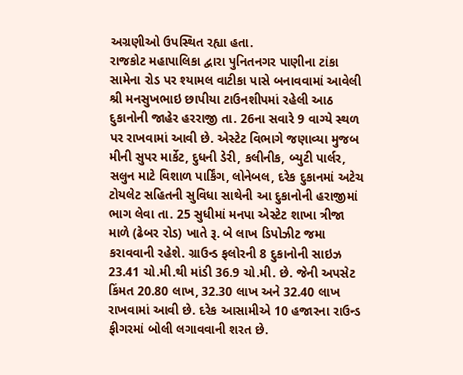અગ્રણીઓ ઉપસ્થિત રહ્યા હતા.
રાજકોટ મહાપાલિકા દ્વારા પુનિતનગર પાણીના ટાંકા સામેના રોડ પર શ્યામલ વાટીકા પાસે બનાવવામાં આવેલી શ્રી મનસુખભાઇ છાપીયા ટાઉનશીપમાં રહેલી આઠ દુકાનોની જાહેર હરરાજી તા. 26ના સવારે 9 વાગ્યે સ્થળ પર રાખવામાં આવી છે. એસ્ટેટ વિભાગે જણાવ્યા મુજબ મીની સુપર માર્કેટ, દુધની ડેરી, કલીનીક, બ્યુટી પાર્લર, સલુન માટે વિશાળ પાર્કિંગ, લોનેબલ, દરેક દુકાનમાં અટેચ ટોયલેટ સહિતની સુવિધા સાથેની આ દુકાનોની હરાજીમાં ભાગ લેવા તા. 25 સુધીમાં મનપા એસ્ટેટ શાખા ત્રીજા માળે (ઢેબર રોડ) ખાતે રૂ. બે લાખ ડિપોઝીટ જમા કરાવવાની રહેશે. ગ્રાઉન્ડ ફલોરની 8 દુકાનોની સાઇઝ 23.41 ચો.મી.થી માંડી 36.9 ચો.મી. છે. જેની અપસેટ કિંમત 20.80 લાખ, 32.30 લાખ અને 32.40 લાખ રાખવામાં આવી છે. દરેક આસામીએ 10 હજારના રાઉન્ડ ફીગરમાં બોલી લગાવવાની શરત છે.